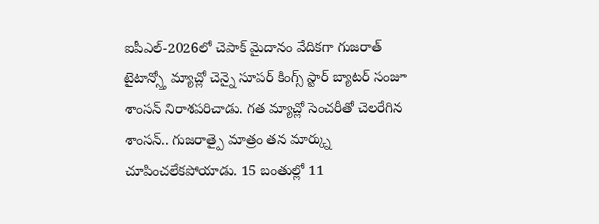ఐపీఎల్-2026లో చెపాక్ మైదానం వేదికగా గుజరాత్ టైటాన్స్తో మ్యాచ్లో చెన్నై సూపర్ కింగ్స్ స్టార్ బ్యాటర్ సంజూ శాంసన్ నిరాశపరిచాడు. గత మ్యాచ్లో సెంచరీతో చెలరేగిన శాంసన్.. గుజరాత్పై మాత్రం తన మార్క్ను చూపించలేకపోయాడు. 15 బంతుల్లో 11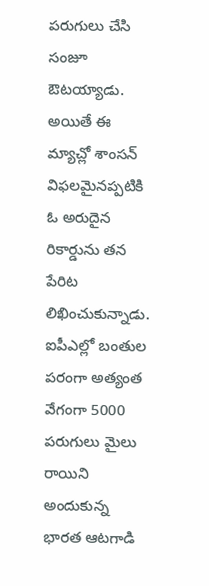పరుగులు చేసి సంజూ ఔటయ్యాడు.
అయితే ఈ మ్యాచ్లో శాంసన్ విఫలమైనప్పటికి ఓ అరుదైన రికార్డును తన పేరిట లిఖించుకున్నాడు. ఐపీఎల్లో బంతుల పరంగా అత్యంత వేగంగా 5000 పరుగులు మైలు రాయిని అందుకున్న భారత ఆటగాడి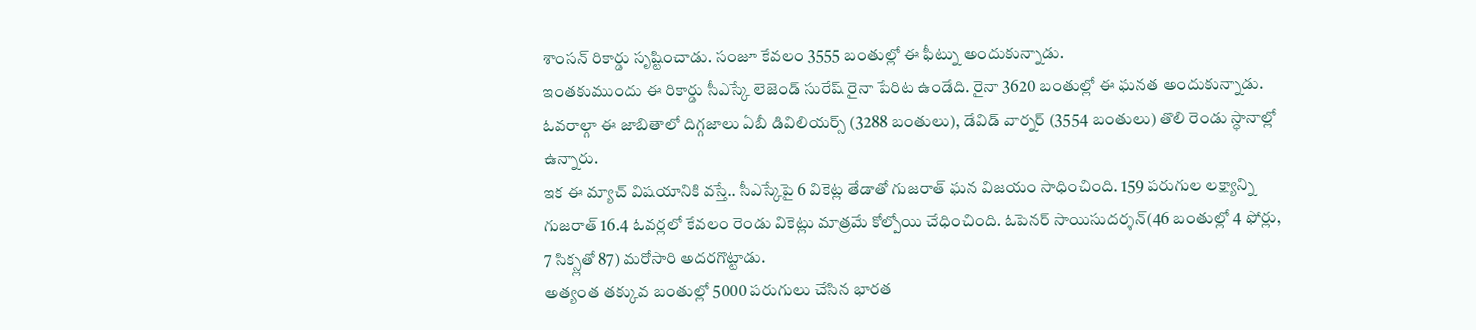శాంసన్ రికార్డు సృష్టించాడు. సంజూ కేవలం 3555 బంతుల్లో ఈ ఫీట్ను అందుకున్నాడు.
ఇంతకుముందు ఈ రికార్డు సీఎస్కే లెజెండ్ సురేష్ రైనా పేరిట ఉండేది. రైనా 3620 బంతుల్లో ఈ ఘనత అందుకున్నాడు. ఓవరాల్గా ఈ జాబితాలో దిగ్గజాలు ఏబీ డివిలియర్స్ (3288 బంతులు), డేవిడ్ వార్నర్ (3554 బంతులు) తొలి రెండు స్ధానాల్లో ఉన్నారు.
ఇక ఈ మ్యాచ్ విషయానికి వస్తే.. సీఎస్కేపై 6 వికెట్ల తేడాతో గుజరాత్ ఘన విజయం సాధించింది. 159 పరుగుల లక్ష్యాన్ని గుజరాత్ 16.4 ఓవర్లలో కేవలం రెండు వికెట్లు మాత్రమే కోల్పోయి చేధించింది. ఓపెనర్ సాయిసుదర్శన్(46 బంతుల్లో 4 ఫోర్లు, 7 సిక్స్లతో 87) మరోసారి అదరగొట్టాడు.
అత్యంత తక్కువ బంతుల్లో 5000 పరుగులు చేసిన భారత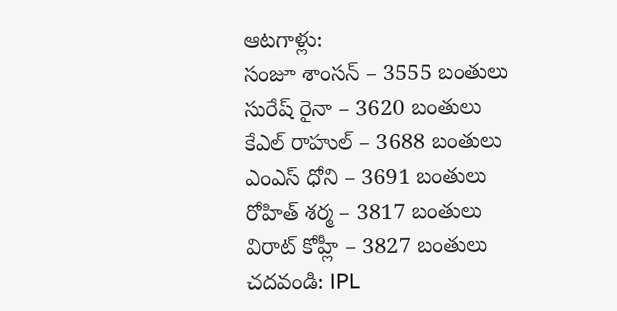ఆటగాళ్లు:
సంజూ శాంసన్ – 3555 బంతులు
సురేష్ రైనా – 3620 బంతులు
కేఎల్ రాహుల్ – 3688 బంతులు
ఎంఎస్ ధోని – 3691 బంతులు
రోహిత్ శర్మ – 3817 బంతులు
విరాట్ కోహ్లీ – 3827 బంతులు
చదవండి: IPL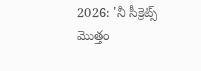2026: 'నీ సీక్రెట్స్ మొత్తం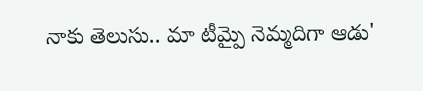నాకు తెలుసు.. మా టీమ్పై నెమ్మదిగా ఆడు'